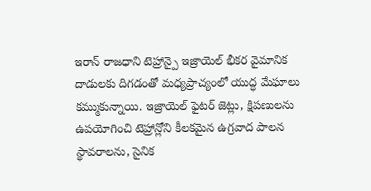ఇరాన్ రాజధాని టెహ్రాన్పై ఇజ్రాయెల్ భీకర వైమానిక దాడులకు దిగడంతో మధ్యప్రాచ్యంలో యుద్ధ మేఘాలు కమ్ముకున్నాయి. ఇజ్రాయెల్ ఫైటర్ జెట్లు, క్షిపణులను ఉపయోగించి టెహ్రాన్లోని కీలకమైన ఉగ్రవాద పాలన స్థావరాలను, సైనిక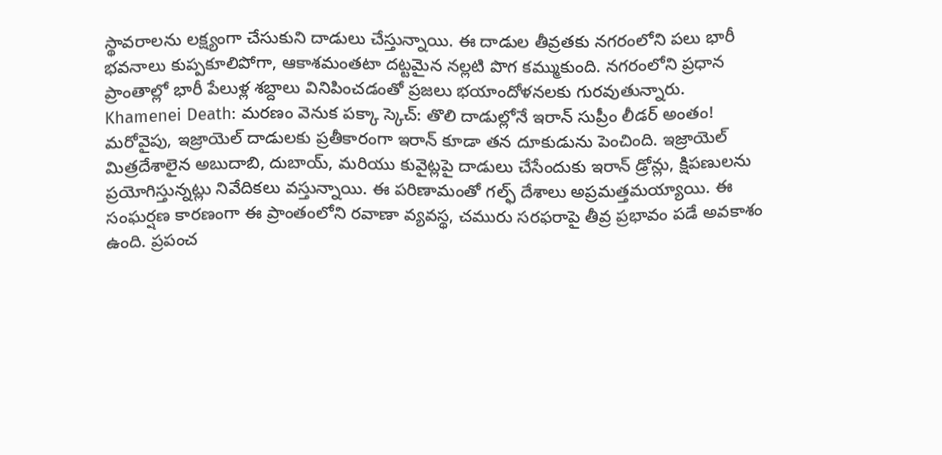స్థావరాలను లక్ష్యంగా చేసుకుని దాడులు చేస్తున్నాయి. ఈ దాడుల తీవ్రతకు నగరంలోని పలు భారీ భవనాలు కుప్పకూలిపోగా, ఆకాశమంతటా దట్టమైన నల్లటి పొగ కమ్ముకుంది. నగరంలోని ప్రధాన ప్రాంతాల్లో భారీ పేలుళ్ల శబ్దాలు వినిపించడంతో ప్రజలు భయాందోళనలకు గురవుతున్నారు.
Khamenei Death: మరణం వెనుక పక్కా స్కెచ్: తొలి దాడుల్లోనే ఇరాన్ సుప్రీం లీడర్ అంతం!
మరోవైపు, ఇజ్రాయెల్ దాడులకు ప్రతీకారంగా ఇరాన్ కూడా తన దూకుడును పెంచింది. ఇజ్రాయెల్ మిత్రదేశాలైన అబుదాబి, దుబాయ్, మరియు కువైట్లపై దాడులు చేసేందుకు ఇరాన్ డ్రోన్లు, క్షిపణులను ప్రయోగిస్తున్నట్లు నివేదికలు వస్తున్నాయి. ఈ పరిణామంతో గల్ఫ్ దేశాలు అప్రమత్తమయ్యాయి. ఈ సంఘర్షణ కారణంగా ఈ ప్రాంతంలోని రవాణా వ్యవస్థ, చమురు సరఫరాపై తీవ్ర ప్రభావం పడే అవకాశం ఉంది. ప్రపంచ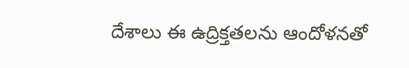దేశాలు ఈ ఉద్రిక్తతలను ఆందోళనతో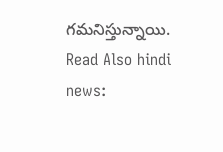గమనిస్తున్నాయి.
Read Also hindi news: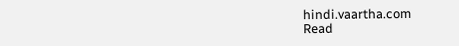hindi.vaartha.com
Read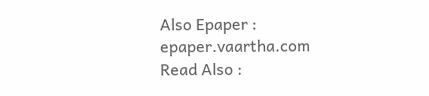Also Epaper : epaper.vaartha.com
Read Also :